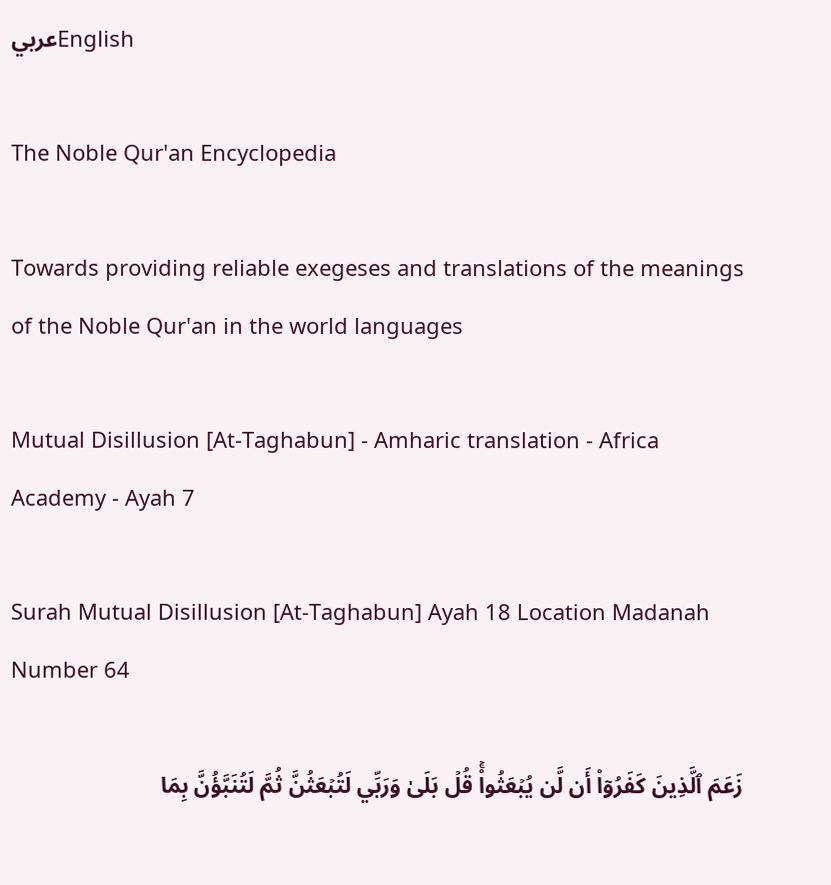عربيEnglish

The Noble Qur'an Encyclopedia

Towards providing reliable exegeses and translations of the meanings of the Noble Qur'an in the world languages

Mutual Disillusion [At-Taghabun] - Amharic translation - Africa Academy - Ayah 7

Surah Mutual Disillusion [At-Taghabun] Ayah 18 Location Madanah Number 64

زَعَمَ ٱلَّذِينَ كَفَرُوٓاْ أَن لَّن يُبۡعَثُواْۚ قُلۡ بَلَىٰ وَرَبِّي لَتُبۡعَثُنَّ ثُمَّ لَتُنَبَّؤُنَّ بِمَا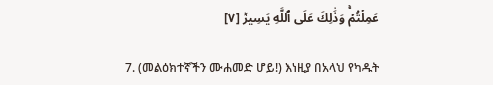عَمِلۡتُمۡۚ وَذَٰلِكَ عَلَى ٱللَّهِ يَسِيرٞ [٧]

7. (መልዕክተኛችን ሙሐመድ ሆይ!) እነዚያ በአላህ የካዱት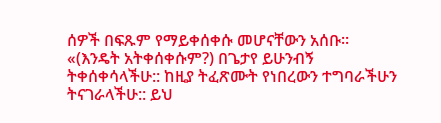ሰዎች በፍጹም የማይቀሰቀሱ መሆናቸውን አሰቡ። «(እንዴት አትቀሰቀሱም?) በጌታየ ይሁንብኝ ትቀሰቀሳላችሁ:: ከዚያ ትፈጽሙት የነበረውን ተግባራችሁን ትናገራላችሁ:: ይህ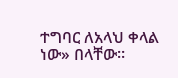ተግባር ለአላህ ቀላል ነው» በላቸው።